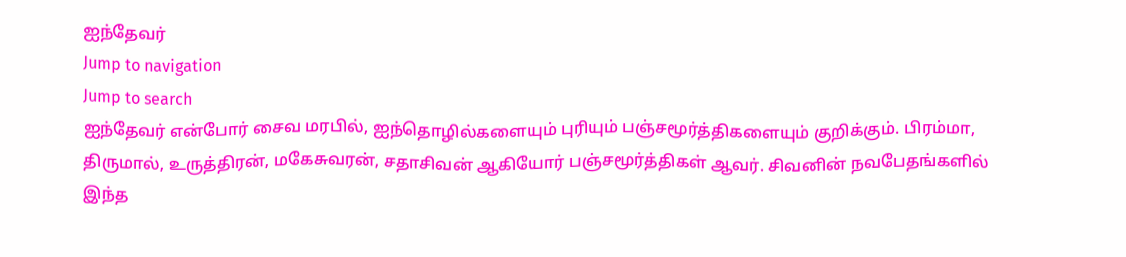ஐந்தேவர்
Jump to navigation
Jump to search
ஐந்தேவர் என்போர் சைவ மரபில், ஐந்தொழில்களையும் புரியும் பஞ்சமூர்த்திகளையும் குறிக்கும். பிரம்மா, திருமால், உருத்திரன், மகேசுவரன், சதாசிவன் ஆகியோர் பஞ்சமூர்த்திகள் ஆவர். சிவனின் நவபேதங்களில் இந்த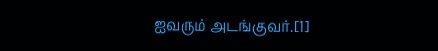ஐவரும் அடங்குவர்.[1]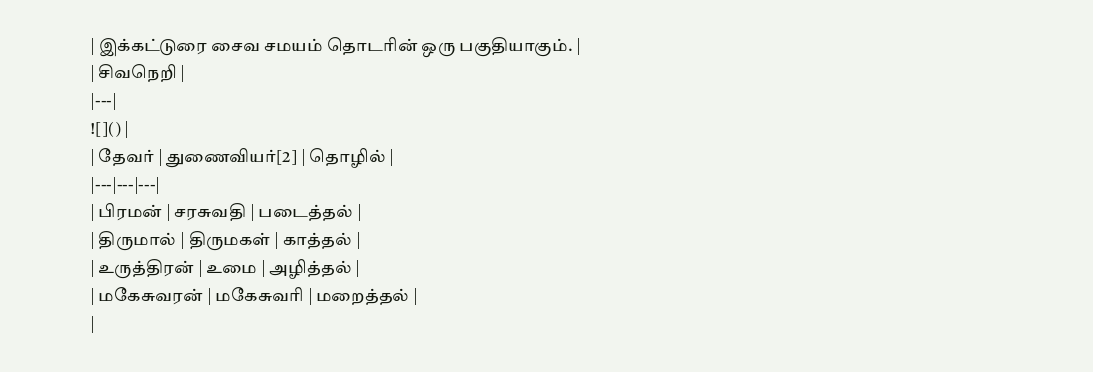| இக்கட்டுரை சைவ சமயம் தொடரின் ஒரு பகுதியாகும். |
| சிவநெறி |
|---|
![]() |
| தேவர் | துணைவியர்[2] | தொழில் |
|---|---|---|
| பிரமன் | சரசுவதி | படைத்தல் |
| திருமால் | திருமகள் | காத்தல் |
| உருத்திரன் | உமை | அழித்தல் |
| மகேசுவரன் | மகேசுவரி | மறைத்தல் |
|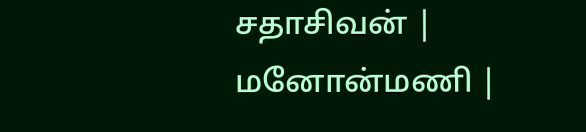சதாசிவன் | மனோன்மணி |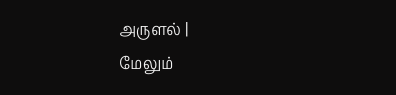அருளல் |
மேலும்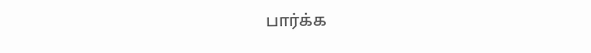பார்க்க